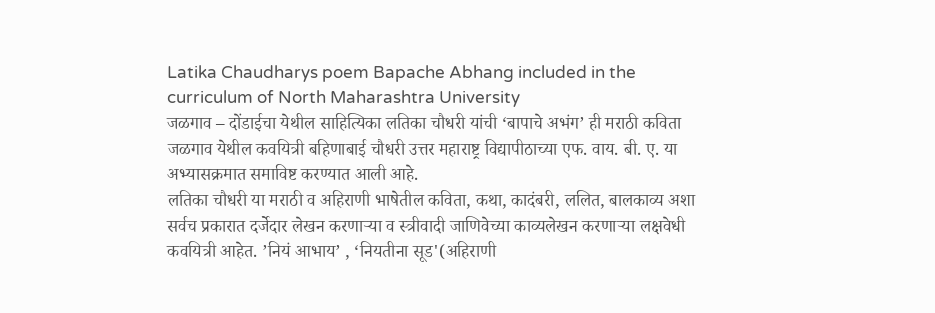Latika Chaudharys poem Bapache Abhang included in the curriculum of North Maharashtra University
जळगाव – दोंडाईचा येथील साहित्यिका लतिका चौधरी यांची ‘बापाचे अभंग’ ही मराठी कविता जळगाव येथील कवयित्री बहिणाबाई चौधरी उत्तर महाराष्ट्र विद्यापीठाच्या एफ. वाय. बी. ए. या अभ्यासक्रमात समाविष्ट करण्यात आली आहे.
लतिका चौधरी या मराठी व अहिराणी भाषेतील कविता, कथा, कादंबरी, ललित, बालकाव्य अशा सर्वच प्रकारात दर्जेदार लेखन करणाऱ्या व स्त्रीवादी जाणिवेच्या काव्यलेखन करणाऱ्या लक्षवेधी कवयित्री आहेत. ’नियं आभाय’ , ‘नियतीना सूड'(अहिराणी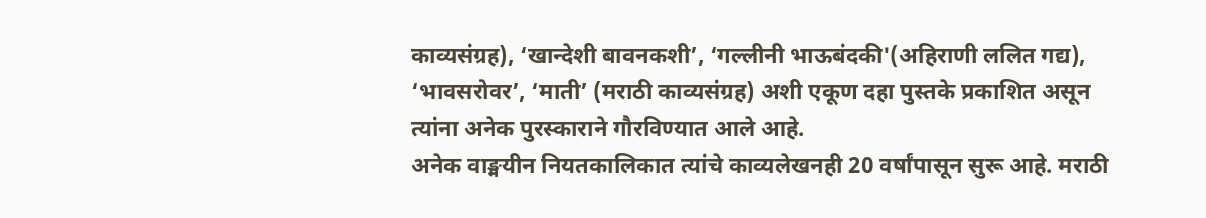काव्यसंग्रह), ‘खान्देशी बावनकशी’, ‘गल्लीनी भाऊबंदकी'(अहिराणी ललित गद्य), ‘भावसरोवर’, ‘माती’ (मराठी काव्यसंग्रह) अशी एकूण दहा पुस्तके प्रकाशित असून त्यांना अनेक पुरस्काराने गौरविण्यात आले आहे.
अनेक वाङ्मयीन नियतकालिकात त्यांचे काव्यलेखनही 20 वर्षांपासून सुरू आहे. मराठी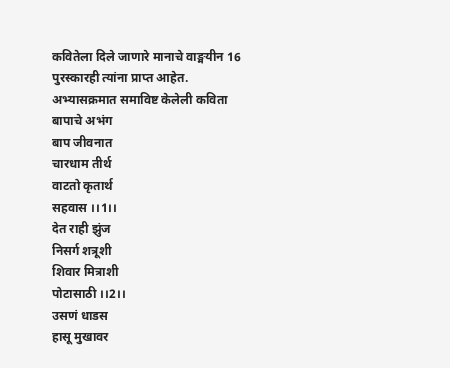कवितेला दिले जाणारे मानाचे वाङ्मयीन 16 पुरस्कारही त्यांना प्राप्त आहेत.
अभ्यासक्रमात समाविष्ट केलेली कविता
बापाचे अभंग
बाप जीवनात
चारधाम तीर्थ
वाटतो कृतार्थ
सहवास ।।1।।
देत राही झुंज
निसर्ग शत्रूशी
शिवार मित्राशी
पोटासाठी ।।2।।
उसणं धाडस
हासू मुखावर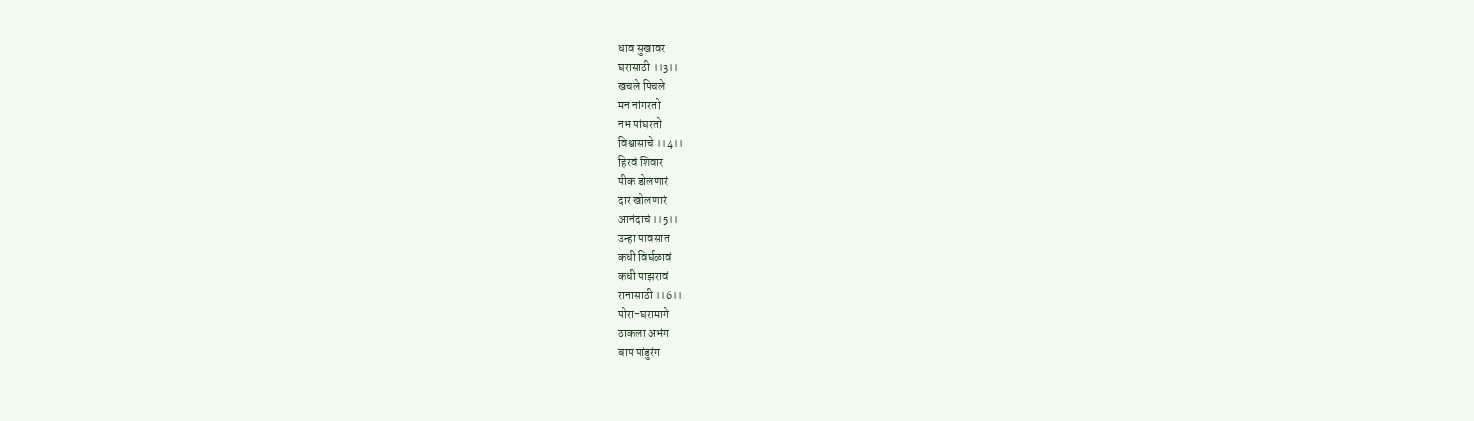धाव सुखावर
घरासाठी ।।3।।
खचले पिचले
मन नांगरतो
नभ पांघरतो
विश्वासाचे ।।4।।
हिरवं शिवार
पीक डोलणारं
दार खोलणारं
आनंदाचं ।।5।।
उन्हा पावसात
कधी विर्घळावं
कधी पाझरावं
रानासाठी ।।6।।
पोरा-घरामागे
ठाकला अभंग
बाप पांडुरंग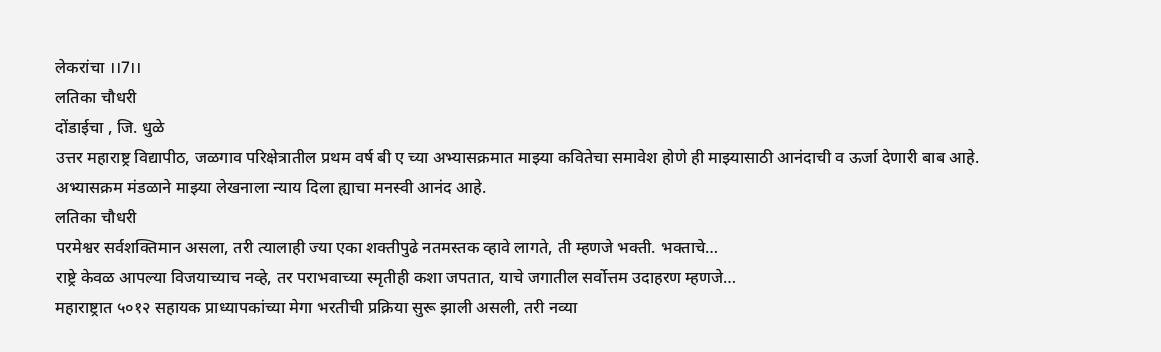लेकरांचा ।।7।।
लतिका चौधरी
दोंडाईचा , जि. धुळे
उत्तर महाराष्ट्र विद्यापीठ, जळगाव परिक्षेत्रातील प्रथम वर्ष बी ए च्या अभ्यासक्रमात माझ्या कवितेचा समावेश होणे ही माझ्यासाठी आनंदाची व ऊर्जा देणारी बाब आहे. अभ्यासक्रम मंडळाने माझ्या लेखनाला न्याय दिला ह्याचा मनस्वी आनंद आहे.
लतिका चौधरी
परमेश्वर सर्वशक्तिमान असला, तरी त्यालाही ज्या एका शक्तीपुढे नतमस्तक व्हावे लागते, ती म्हणजे भक्ती. भक्ताचे…
राष्ट्रे केवळ आपल्या विजयाच्याच नव्हे, तर पराभवाच्या स्मृतीही कशा जपतात, याचे जगातील सर्वोत्तम उदाहरण म्हणजे…
महाराष्ट्रात ५०१२ सहायक प्राध्यापकांच्या मेगा भरतीची प्रक्रिया सुरू झाली असली, तरी नव्या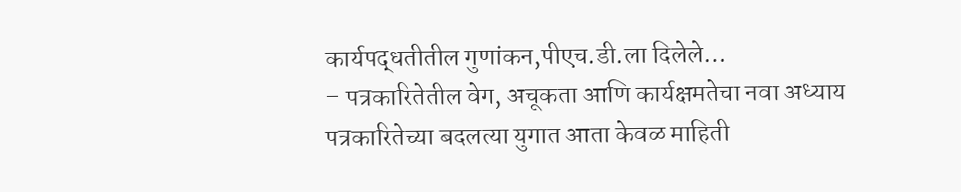कार्यपद्धतीतील गुणांकन,पीएच.डी.ला दिलेले…
– पत्रकारितेतील वेग, अचूकता आणि कार्यक्षमतेचा नवा अध्याय पत्रकारितेच्या बदलत्या युगात आता केवळ माहिती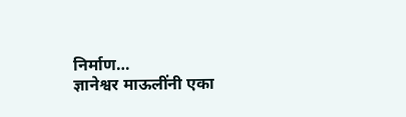निर्माण…
ज्ञानेश्वर माऊलींनी एका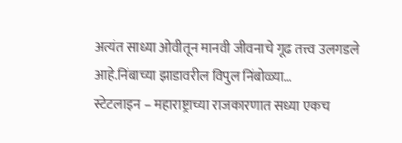अत्यंत साध्या ओवीतून मानवी जीवनाचे गूढ तत्त्व उलगडले आहे.निंबाच्या झाडावरील विपुल निंबोळ्या…
स्टेटलाइन – महाराष्ट्राच्या राजकारणात सध्या एकच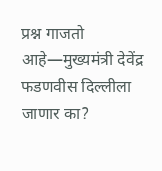प्रश्न गाजतो आहे—मुख्यमंत्री देवेंद्र फडणवीस दिल्लीला जाणार का?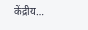केंद्रीय…